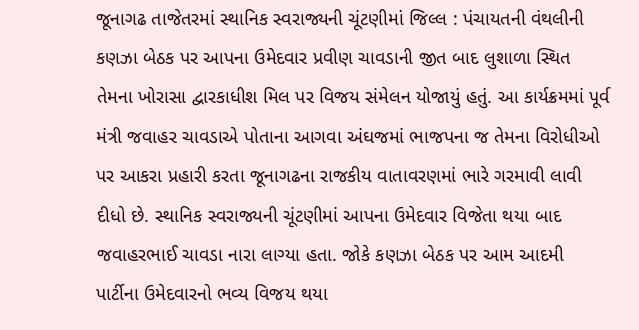જૂનાગઢ તાજેતરમાં સ્થાનિક સ્વરાજ્યની ચૂંટણીમાં જિલ્લ : પંચાયતની વંથલીની કણઝા બેઠક પર આપના ઉમેદવાર પ્રવીણ ચાવડાની જીત બાદ લુશાળા સ્થિત તેમના ખોરાસા દ્વારકાધીશ મિલ પર વિજય સંમેલન યોજાયું હતું. આ કાર્યક્રમમાં પૂર્વ મંત્રી જવાહર ચાવડાએ પોતાના આગવા અંઘજમાં ભાજપના જ તેમના વિરોધીઓ પર આકરા પ્રહારી કરતા જૂનાગઢના રાજકીય વાતાવરણમાં ભારે ગરમાવી લાવી દીધો છે. સ્થાનિક સ્વરાજ્યની ચૂંટણીમાં આપના ઉમેદવાર વિજેતા થયા બાદ જવાહરભાઈ ચાવડા નારા લાગ્યા હતા. જોકે કણઝા બેઠક પર આમ આદમી પાર્ટીના ઉમેદવારનો ભવ્ય વિજય થયા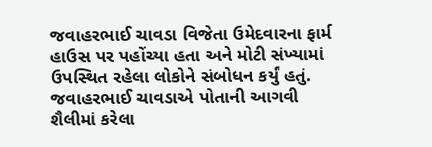જવાહરભાઈ ચાવડા વિજેતા ઉમેદવારના ફાર્મ હાઉસ પર પહોંચ્યા હતા અને મોટી સંખ્યામાં ઉપસ્થિત રહેલા લોકોને સંબોધન કર્યું હતું. જવાહરભાઈ ચાવડાએ પોતાની આગવી શૈલીમાં કરેલા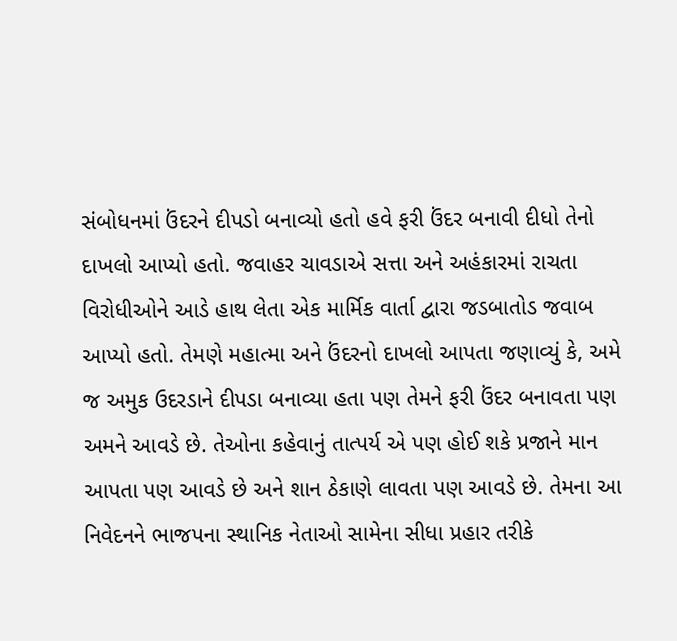સંબોધનમાં ઉંદરને દીપડો બનાવ્યો હતો હવે ફરી ઉંદર બનાવી દીધો તેનો દાખલો આપ્યો હતો. જવાહર ચાવડાએ સત્તા અને અહંકારમાં રાચતા વિરોધીઓને આડે હાથ લેતા એક માર્મિક વાર્તા દ્વારા જડબાતોડ જવાબ આપ્યો હતો. તેમણે મહાત્મા અને ઉંદરનો દાખલો આપતા જણાવ્યું કે, અમે જ અમુક ઉદરડાને દીપડા બનાવ્યા હતા પણ તેમને ફરી ઉંદર બનાવતા પણ અમને આવડે છે. તેઓના કહેવાનું તાત્પર્ય એ પણ હોઈ શકે પ્રજાને માન આપતા પણ આવડે છે અને શાન ઠેકાણે લાવતા પણ આવડે છે. તેમના આ નિવેદનને ભાજપના સ્થાનિક નેતાઓ સામેના સીધા પ્રહાર તરીકે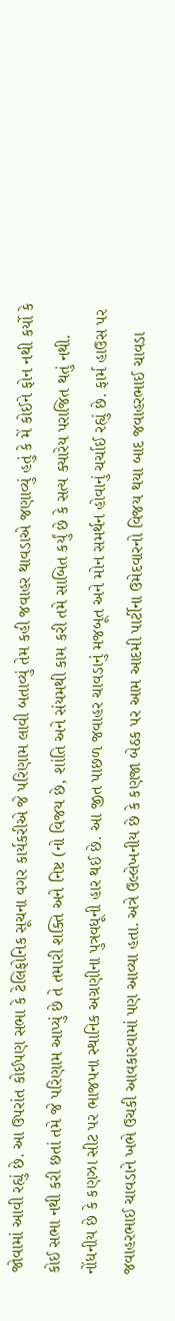જોવામાં આવી રહ્યું છે. આ ઉપરાંત કોઈપણ સભા કે ટેલિફોનિક સૂચના વગર કાર્યકરીએ જે પરિણામ લાવી બતાવ્યું તેમ કહી જવાહર થાવડાએ જણાવ્યું હતું કે મેં કોઈને ફોન નથી કર્યો કે કોઈ સભા નથી કરી છતાં તમે જે પરિણામ આપ્યું છે તે તમારી શક્તિ અને નિષ્ટ (નો વિજય છે, શાંતિ અને સંયમથી કામ કરી તમે સાબિત કર્યું છે કે સત્ય ક્યારેય પરાજિત થતું નથી. નોંધનીય છે કે કણઝા સીટ પર ભાજપના સ્થાનિક અગ્રણીના પુત્રવધૂની હાર થઈ છે. આ જીત પાછળ જવાહર ચાવડાનું મજબૂત અને મોન સમર્થન હોવાનું ચર્ચાઈ રહ્યું છે. ફાર્મ હાઉસ પર જવાહરભાઈ ચાવડાને ખભે ઉચકી આવકારવામાં પણ આવ્યા હતા. અત્રે ઉલ્લેખનીય છે કે કણજા બેઠક પર આમ આદમી પાર્ટીના ઉમેદવારનો વિજય થયા બાદ જવાહરભાઈ ચાવડા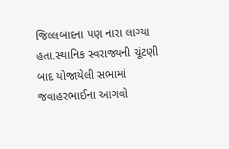જિલ્લબાદના પણ નારા લાગ્યા હતા.સ્થાનિક સ્વરાજ્યની ચૂંટણી બાદ યોજાયેલી સભામાં જવાહરભાઈના આગવો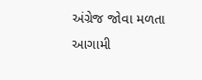અંગ્રેજ જોવા મળતા આગામી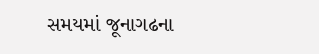સમયમાં જૂનાગઢના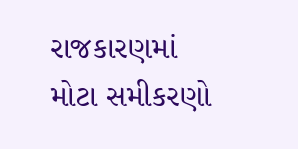રાજકારણમાં મોટા સમીકરણો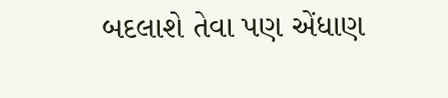બદલાશે તેવા પણ એંધાણ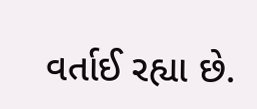વર્તાઈ રહ્યા છે.